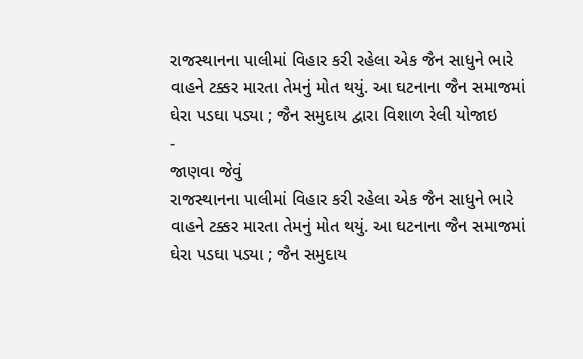રાજસ્થાનના પાલીમાં વિહાર કરી રહેલા એક જૈન સાધુને ભારે વાહને ટક્કર મારતા તેમનું મોત થયું. આ ઘટનાના જૈન સમાજમાં ઘેરા પડઘા પડ્યા ; જૈન સમુદાય દ્વારા વિશાળ રેલી યોજાઇ
-
જાણવા જેવું
રાજસ્થાનના પાલીમાં વિહાર કરી રહેલા એક જૈન સાધુને ભારે વાહને ટક્કર મારતા તેમનું મોત થયું. આ ઘટનાના જૈન સમાજમાં ઘેરા પડઘા પડ્યા ; જૈન સમુદાય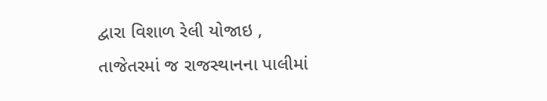દ્વારા વિશાળ રેલી યોજાઇ ,
તાજેતરમાં જ રાજસ્થાનના પાલીમાં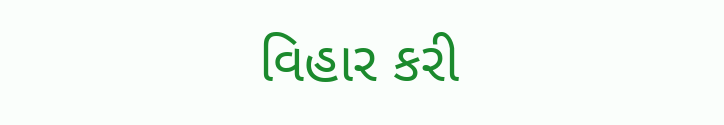વિહાર કરી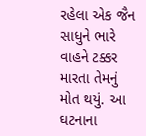રહેલા એક જૈન સાધુને ભારે વાહને ટક્કર મારતા તેમનું મોત થયું. આ ઘટનાના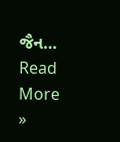જૈન…
Read More »